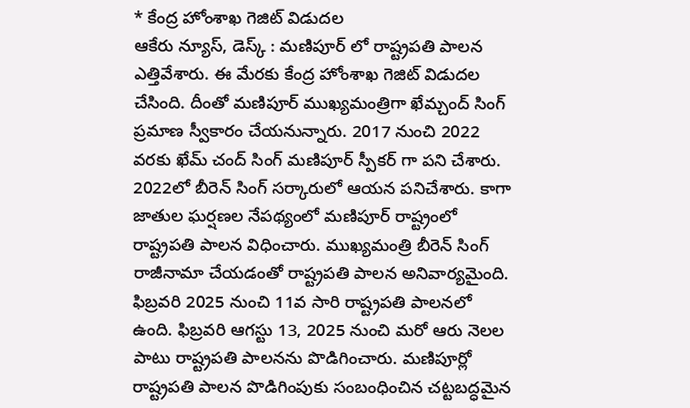* కేంద్ర హోంశాఖ గెజిట్ విడుదల
ఆకేరు న్యూస్, డెస్క్ : మణిపూర్ లో రాష్ట్రపతి పాలన ఎత్తివేశారు. ఈ మేరకు కేంద్ర హోంశాఖ గెజిట్ విడుదల చేసింది. దీంతో మణిపూర్ ముఖ్యమంత్రిగా ఖేమ్చంద్ సింగ్ ప్రమాణ స్వీకారం చేయనున్నారు. 2017 నుంచి 2022 వరకు ఖేమ్ చంద్ సింగ్ మణిపూర్ స్పీకర్ గా పని చేశారు. 2022లో బీరెన్ సింగ్ సర్కారులో ఆయన పనిచేశారు. కాగా జాతుల ఘర్షణల నేపథ్యంలో మణిపూర్ రాష్ట్రంలో రాష్ట్రపతి పాలన విధించారు. ముఖ్యమంత్రి బీరెన్ సింగ్ రాజీనామా చేయడంతో రాష్ట్రపతి పాలన అనివార్యమైంది. ఫిబ్రవరి 2025 నుంచి 11వ సారి రాష్ట్రపతి పాలనలో ఉంది. ఫిబ్రవరి ఆగస్టు 13, 2025 నుంచి మరో ఆరు నెలల పాటు రాష్ట్రపతి పాలనను పొడిగించారు. మణిపూర్లో రాష్ట్రపతి పాలన పొడిగింపుకు సంబంధించిన చట్టబద్ధమైన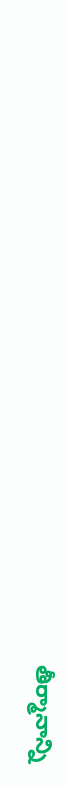తీర్మానాన్ని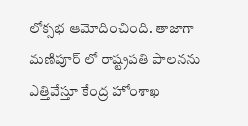లోక్సభ ఆమోదించింది. తాజాగా మణిపూర్ లో రాష్ట్రపతి పాలనను ఎత్తివేస్తూ కేంద్ర హోంశాఖ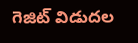గెజిట్ విడుదల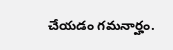చేయడం గమనార్హం.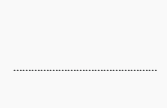…………………………………………